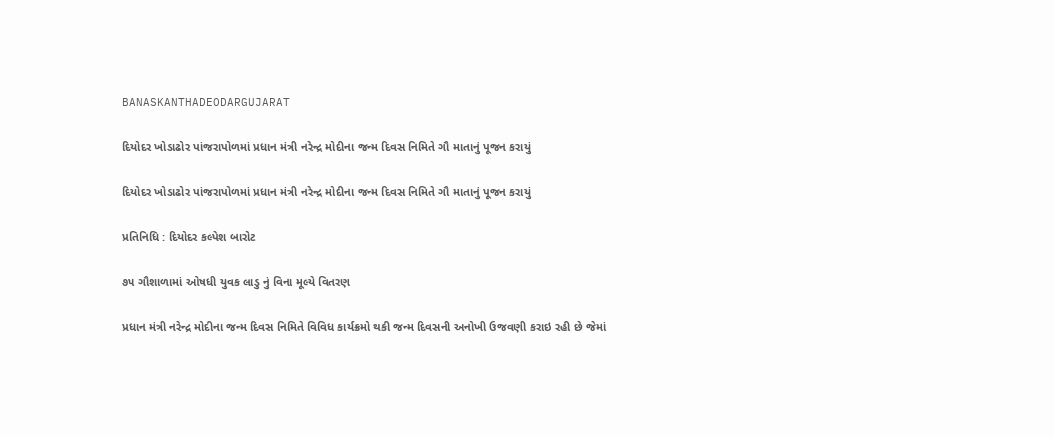BANASKANTHADEODARGUJARAT

દિયોદર ખોડાઢોર પાંજરાપોળમાં પ્રધાન મંત્રી નરેન્દ્ર મોદીના જન્મ દિવસ નિમિતે ગૌ માતાનું પૂજન કરાયું

દિયોદર ખોડાઢોર પાંજરાપોળમાં પ્રધાન મંત્રી નરેન્દ્ર મોદીના જન્મ દિવસ નિમિતે ગૌ માતાનું પૂજન કરાયું

પ્રતિનિધિ : દિયોદર કલ્પેશ બારોટ

૭૫ ગૌશાળામાં ઓષધી યુવક લાડુ નું વિના મૂલ્યે વિતરણ

પ્રધાન મંત્રી નરેન્દ્ર મોદીના જન્મ દિવસ નિમિતે વિવિધ કાર્યક્રમો થકી જન્મ દિવસની અનોખી ઉજવણી કરાઇ રહી છે જેમાં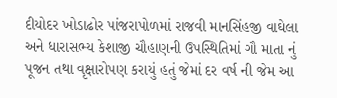દીયોદર ખોડાઢોર પાંજરાપોળમાં રાજવી માનસિંહજી વાઘેલા અને ધારાસભ્ય કેશાજી ચૌહાણની ઉપસ્થિતિમાં ગૌ માતા નું પૂજન તથા વૃક્ષારોપણ કરાયું હતું જેમાં દર વર્ષ ની જેમ આ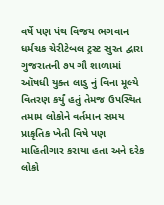વર્ષે પણ પંથ વિજય ભગવાન ધર્મચક ચેરીટેબલ ટ્રસ્ટ સુરત દ્વારા ગુજરાતની ૭૫ ગૌ શાળામાં ઑષધી યુક્ત લાડુ નું વિના મૂલ્યે વિતરણ કર્યું હતું તેમજ ઉપસ્થિત તમામ લોકોને વર્તમાન સમય પ્રાકૃતિક ખેતી વિષે પણ માહિતીગાર કરાયા હતા અને દરેક લોકો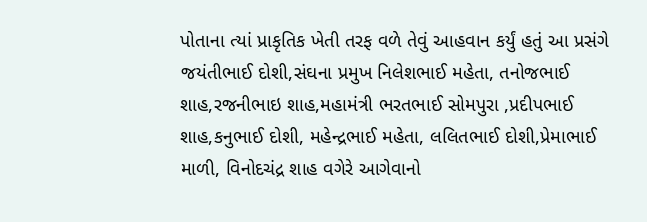પોતાના ત્યાં પ્રાકૃતિક ખેતી તરફ વળે તેવું આહવાન કર્યું હતું આ પ્રસંગે જયંતીભાઈ દોશી,સંઘના પ્રમુખ નિલેશભાઈ મહેતા, તનોજભાઈ શાહ,રજનીભાઇ શાહ,મહામંત્રી ભરતભાઈ સોમપુરા ,પ્રદીપભાઈ શાહ,કનુભાઈ દોશી, મહેન્દ્રભાઈ મહેતા, લલિતભાઈ દોશી,પ્રેમાભાઈ માળી, વિનોદચંદ્ર શાહ વગેરે આગેવાનો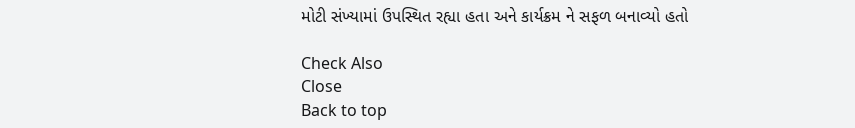મોટી સંખ્યામાં ઉપસ્થિત રહ્યા હતા અને કાર્યક્રમ ને સફળ બનાવ્યો હતો

Check Also
Close
Back to top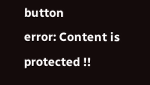button
error: Content is protected !!